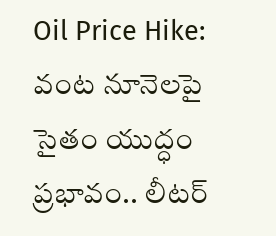Oil Price Hike: వంట నూనెలపై సైతం యుద్ధం ప్రభావం.. లీటర్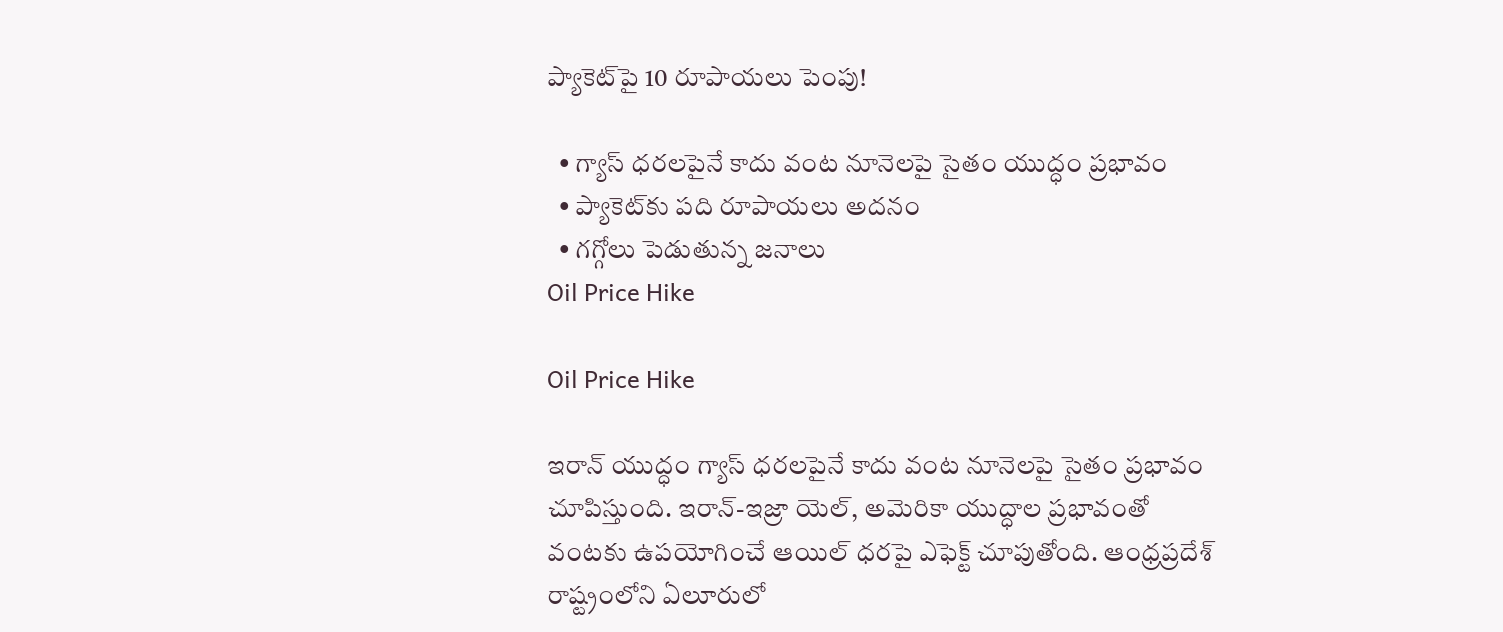ప్యాకెట్‌పై 10 రూపాయలు పెంపు!

  • గ్యాస్ ధరలపైనే కాదు వంట నూనెలపై సైతం యుద్ధం ప్రభావం
  • ప్యాకెట్‌కు పది రూపాయలు అదనం
  • గగ్గోలు పెడుతున్న జనాలు
Oil Price Hike

Oil Price Hike

ఇరాన్ యుద్ధం గ్యాస్ ధరలపైనే కాదు వంట నూనెలపై సైతం ప్రభావం చూపిస్తుంది. ఇరాన్‌-ఇజ్రా యెల్‌, అమెరికా యుద్ధాల ప్రభావంతో వంటకు ఉపయోగించే ఆయిల్ ధరపై ఎఫెక్ట్ చూపుతోంది. ఆంధ్రప్రదేశ్ రాష్ట్రంలోని ఏలూరులో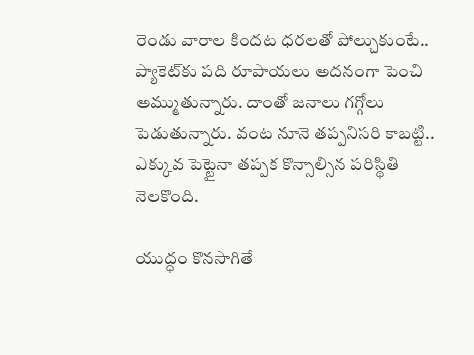రెండు వారాల కిందట ధరలతో పోల్చుకుంటే.. ప్యాకెట్‌కు పది రూపాయలు అదనంగా పెంచి అమ్ముతున్నారు. దాంతో జనాలు గగ్గోలు పెడుతున్నారు. వంట నూనె తప్పనిసరి కాబట్టి.. ఎక్కువ పెట్టైనా తప్పక కొన్సాల్సిన పరిస్థితి నెలకొంది.

యుద్ధం కొనసాగితే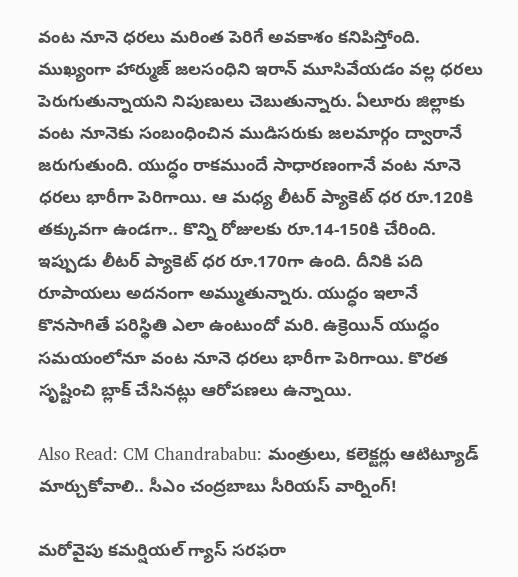వంట నూనె ధరలు మరింత పెరిగే అవకాశం కనిపిస్తోంది. ముఖ్యంగా హార్ముజ్‌ జలసంధిని ఇరాన్‌ మూసివేయడం వల్ల ధరలు పెరుగుతున్నాయని నిపుణులు చెబుతున్నారు. ఏలూరు జిల్లాకు వంట నూనెకు సంబంధించిన ముడిసరుకు జలమార్గం ద్వారానే జరుగుతుంది. యుద్ధం రాకముందే సాధారణంగానే వంట నూనె ధరలు భారీగా పెరిగాయి. ఆ మధ్య లీటర్ ప్యాకెట్‌ ధర రూ.120కి తక్కువగా ఉండగా.. కొన్ని రోజులకు రూ.14-150కి చేరింది. ఇప్పుడు లీటర్ ప్యాకెట్‌ ధర రూ.170గా ఉంది. దీనికి పది రూపాయలు అదనంగా అమ్ముతున్నారు. యుద్ధం ఇలానే కొనసాగితే పరిస్థితి ఎలా ఉంటుందో మరి. ఉక్రెయిన్ యుద్ధం సమయంలోనూ వంట నూనె ధరలు భారీగా పెరిగాయి. కొరత సృష్టించి బ్లాక్‌ చేసినట్లు ఆరోపణలు ఉన్నాయి.

Also Read: CM Chandrababu: మంత్రులు, కలెక్టర్లు ఆటిట్యూడ్ మార్చుకోవాలి.. సీఎం చంద్రబాబు సీరియస్ వార్నింగ్!

మరోవైపు కమర్షియల్ గ్యాస్ సరఫరా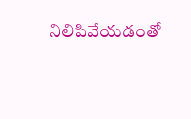నిలిపివేయడంతో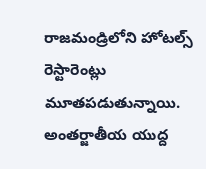రాజమండ్రిలోని హోటల్స్ రెస్టారెంట్లు మూతపడుతున్నాయి. అంతర్జాతీయ యుద్ద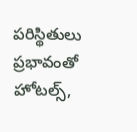పరిస్థితులు ప్రభావంతో హోటల్స్,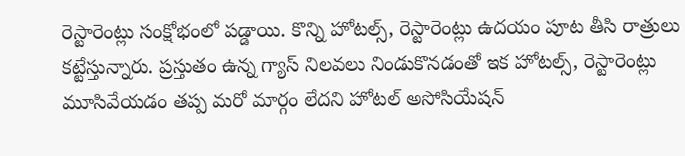రెస్టారెంట్లు సంక్షోభంలో పడ్డాయి. కొన్ని హోటల్స్, రెస్టారెంట్లు ఉదయం పూట తీసి రాత్రులు కట్టేస్తున్నారు. ప్రస్తుతం ఉన్న గ్యాస్ నిలవలు నిండుకొనడంతో ఇక హోటల్స్, రెస్టారెంట్లు మూసివేయడం తప్ప మరో మార్గం లేదని హోటల్ అసోసియేషన్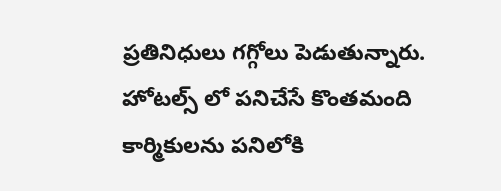ప్రతినిధులు గగ్గోలు పెడుతున్నారు. హోటల్స్ లో పనిచేసే కొంతమంది కార్మికులను పనిలోకి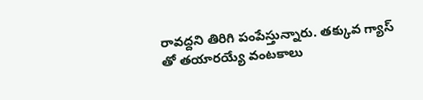రావద్దని తిరిగి పంపేస్తున్నారు. తక్కువ గ్యాస్ తో తయారయ్యే వంటకాలు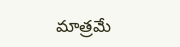మాత్రమే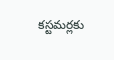కస్టమర్లకు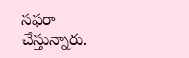సఫరా చేస్తున్నారు.